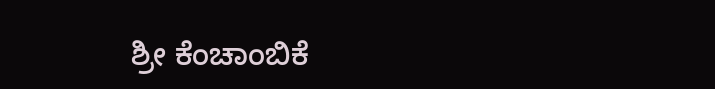ಶ್ರೀ ಕೆಂಚಾಂಬಿಕೆ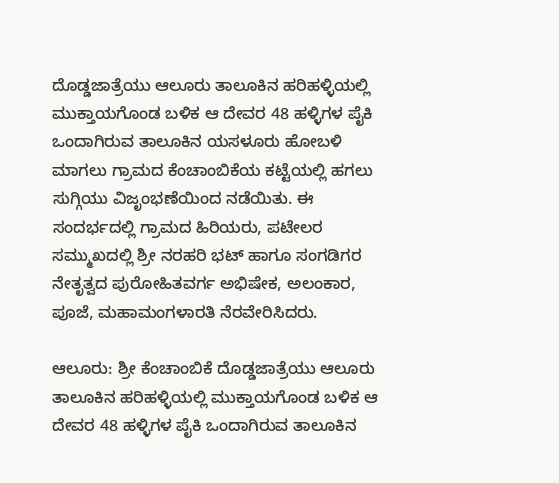ದೊಡ್ಡಜಾತ್ರೆಯು ಆಲೂರು ತಾಲೂಕಿನ ಹರಿಹಳ್ಳಿಯಲ್ಲಿ ಮುಕ್ತಾಯಗೊಂಡ ಬಳಿಕ ಆ ದೇವರ 48 ಹಳ್ಳಿಗಳ ಪೈಕಿ ಒಂದಾಗಿರುವ ತಾಲೂಕಿನ ಯಸಳೂರು ಹೋಬಳಿ ಮಾಗಲು ಗ್ರಾಮದ ಕೆಂಚಾಂಬಿಕೆಯ ಕಟ್ಟೆಯಲ್ಲಿ ಹಗಲು ಸುಗ್ಗಿಯು ವಿಜೃಂಭಣೆಯಿಂದ ನಡೆಯಿತು. ಈ ಸಂದರ್ಭದಲ್ಲಿ ಗ್ರಾಮದ ಹಿರಿಯರು, ಪಟೇಲರ ಸಮ್ಮುಖದಲ್ಲಿ ಶ್ರೀ ನರಹರಿ ಭಟ್ ಹಾಗೂ ಸಂಗಡಿಗರ ನೇತೃತ್ವದ ಪುರೋಹಿತವರ್ಗ ಅಭಿಷೇಕ, ಅಲಂಕಾರ, ಪೂಜೆ, ಮಹಾಮಂಗಳಾರತಿ ನೆರವೇರಿಸಿದರು.

ಆಲೂರು: ಶ್ರೀ ಕೆಂಚಾಂಬಿಕೆ ದೊಡ್ಡಜಾತ್ರೆಯು ಆಲೂರು ತಾಲೂಕಿನ ಹರಿಹಳ್ಳಿಯಲ್ಲಿ ಮುಕ್ತಾಯಗೊಂಡ ಬಳಿಕ ಆ ದೇವರ 48 ಹಳ್ಳಿಗಳ ಪೈಕಿ ಒಂದಾಗಿರುವ ತಾಲೂಕಿನ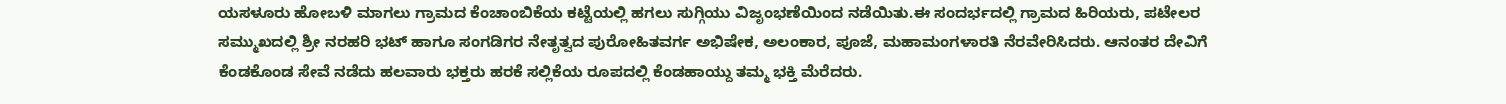ಯಸಳೂರು ಹೋಬಳಿ ಮಾಗಲು ಗ್ರಾಮದ ಕೆಂಚಾಂಬಿಕೆಯ ಕಟ್ಟೆಯಲ್ಲಿ ಹಗಲು ಸುಗ್ಗಿಯು ವಿಜೃಂಭಣೆಯಿಂದ ನಡೆಯಿತು.ಈ ಸಂದರ್ಭದಲ್ಲಿ ಗ್ರಾಮದ ಹಿರಿಯರು, ಪಟೇಲರ ಸಮ್ಮುಖದಲ್ಲಿ ಶ್ರೀ ನರಹರಿ ಭಟ್ ಹಾಗೂ ಸಂಗಡಿಗರ ನೇತೃತ್ವದ ಪುರೋಹಿತವರ್ಗ ಅಭಿಷೇಕ, ಅಲಂಕಾರ, ಪೂಜೆ, ಮಹಾಮಂಗಳಾರತಿ ನೆರವೇರಿಸಿದರು. ಆನಂತರ ದೇವಿಗೆ ಕೆಂಡಕೊಂಡ ಸೇವೆ ನಡೆದು ಹಲವಾರು ಭಕ್ತರು ಹರಕೆ ಸಲ್ಲಿಕೆಯ ರೂಪದಲ್ಲಿ ಕೆಂಡಹಾಯ್ದು ತಮ್ಮ ಭಕ್ತಿ ಮೆರೆದರು.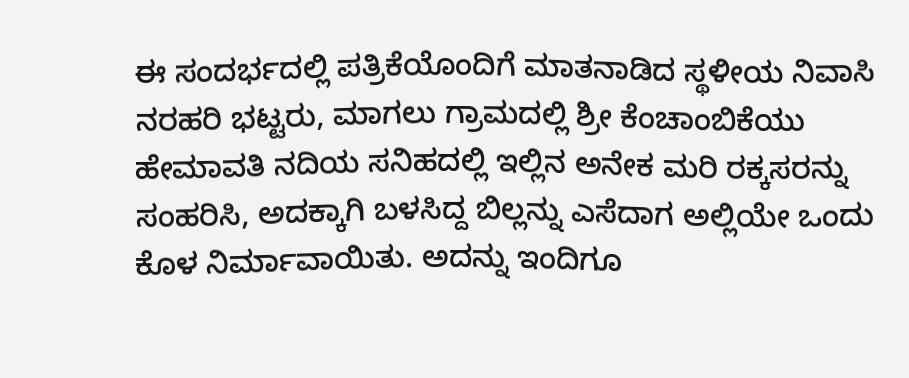ಈ ಸಂದರ್ಭದಲ್ಲಿ ಪತ್ರಿಕೆಯೊಂದಿಗೆ ಮಾತನಾಡಿದ ಸ್ಥಳೀಯ ನಿವಾಸಿ ನರಹರಿ ಭಟ್ಟರು, ಮಾಗಲು ಗ್ರಾಮದಲ್ಲಿ ಶ್ರೀ ಕೆಂಚಾಂಬಿಕೆಯು ಹೇಮಾವತಿ ನದಿಯ ಸನಿಹದಲ್ಲಿ ಇಲ್ಲಿನ ಅನೇಕ ಮರಿ ರಕ್ಕಸರನ್ನು ಸಂಹರಿಸಿ, ಅದಕ್ಕಾಗಿ ಬಳಸಿದ್ದ ಬಿಲ್ಲನ್ನು ಎಸೆದಾಗ ಅಲ್ಲಿಯೇ ಒಂದು ಕೊಳ ನಿರ್ಮಾವಾಯಿತು. ಅದನ್ನು ಇಂದಿಗೂ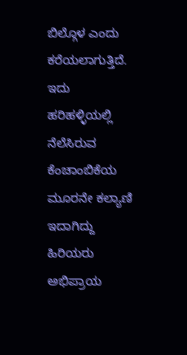ಬಿಲ್ಗೊಳ ಎಂದು ಕರೆಯಲಾಗುತ್ತಿದೆ. ಇದು ಹರಿಹಳ್ಳಿಯಲ್ಲಿ ನೆಲೆಸಿರುವ ಕೆಂಚಾಂಬಿಕೆಯ ಮೂರನೇ ಕಲ್ಯಾಣಿ ಇದಾಗಿದ್ದು ಹಿರಿಯರು ಅಭಿಪ್ರಾಯ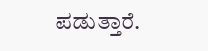ಪಡುತ್ತಾರೆ.